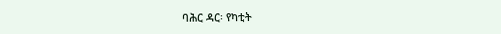ባሕር ዳር፡ የካቲት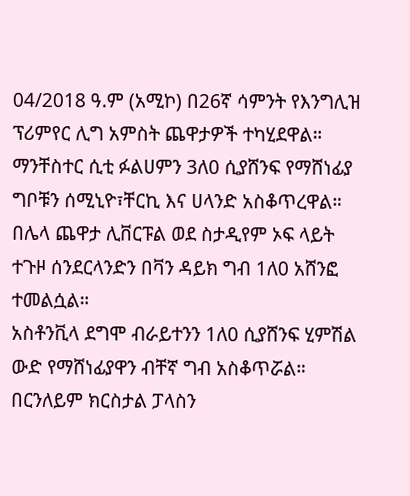04/2018 ዓ.ም (አሚኮ) በ26ኛ ሳምንት የእንግሊዝ ፕሪምየር ሊግ አምስት ጨዋታዎች ተካሂደዋል።
ማንቸስተር ሲቲ ፉልሀምን 3ለ0 ሲያሸንፍ የማሸነፊያ ግቦቹን ሰሚኒዮ፣ቸርኪ እና ሀላንድ አስቆጥረዋል።
በሌላ ጨዋታ ሊቨርፑል ወደ ስታዲየም ኦፍ ላይት ተጉዞ ሰንደርላንድን በቫን ዳይክ ግብ 1ለ0 አሸንፎ ተመልሷል።
አስቶንቪላ ደግሞ ብራይተንን 1ለ0 ሲያሸንፍ ሂምሽል ውድ የማሸነፊያዋን ብቸኛ ግብ አስቆጥሯል።
በርንለይም ክርስታል ፓላስን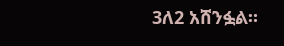3ለ2 አሸንፏል።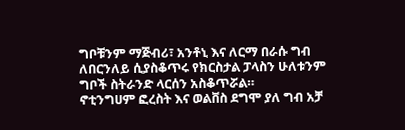ግቦቹንም ማጅብሪ፣ አንቶኒ እና ለርማ በራሱ ግብ ለበርንለይ ሲያስቆጥሩ የክርስታል ፓላስን ሁለቱንም ግቦች ስትራንድ ላርሰን አስቆጥሯል።
ኖቲንግሀም ፎረስት እና ወልቨስ ደግሞ ያለ ግብ አቻ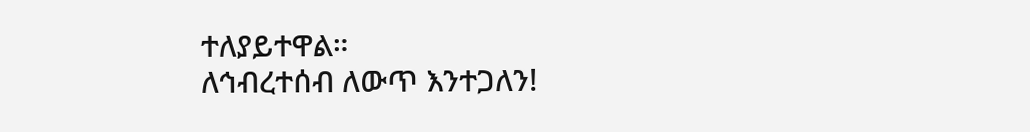ተለያይተዋል።
ለኅብረተሰብ ለውጥ እንተጋለን!